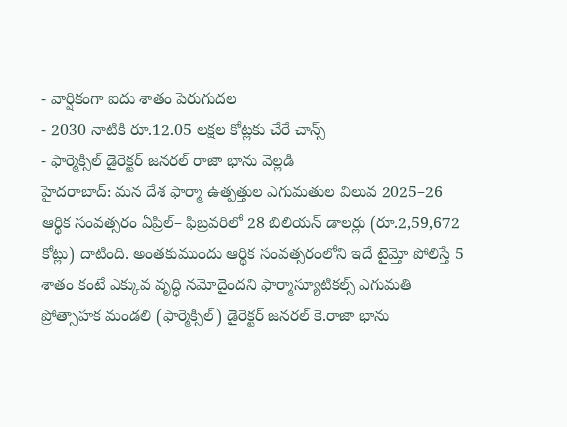- వార్షికంగా ఐదు శాతం పెరుగుదల
- 2030 నాటికి రూ.12.05 లక్షల కోట్లకు చేరే చాన్స్
- ఫార్మెక్సిల్ డైరెక్టర్ జనరల్ రాజా భాను వెల్లడి
హైదరాబాద్: మన దేశ ఫార్మా ఉత్పత్తుల ఎగుమతుల విలువ 2025–26 ఆర్థిక సంవత్సరం ఏప్రిల్– ఫిబ్రవరిలో 28 బిలియన్ డాలర్లు (రూ.2,59,672 కోట్లు) దాటింది. అంతకుముందు ఆర్థిక సంవత్సరంలోని ఇదే టైమ్తో పోలిస్తే 5 శాతం కంటే ఎక్కువ వృద్ధి నమోదైందని ఫార్మాస్యూటికల్స్ ఎగుమతి ప్రోత్సాహక మండలి (ఫార్మెక్సిల్) డైరెక్టర్ జనరల్ కె.రాజా భాను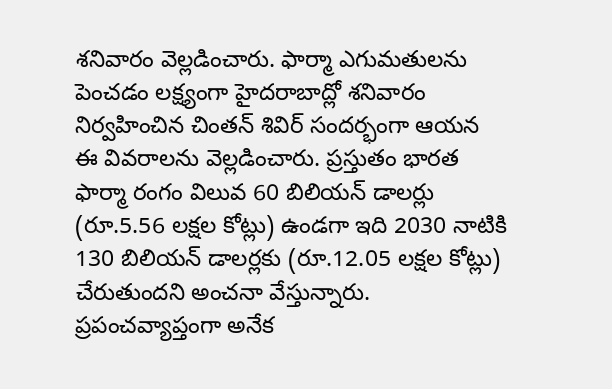శనివారం వెల్లడించారు. ఫార్మా ఎగుమతులను పెంచడం లక్ష్యంగా హైదరాబాద్లో శనివారం నిర్వహించిన చింతన్ శివిర్ సందర్భంగా ఆయన ఈ వివరాలను వెల్లడించారు. ప్రస్తుతం భారత ఫార్మా రంగం విలువ 60 బిలియన్ డాలర్లు (రూ.5.56 లక్షల కోట్లు) ఉండగా ఇది 2030 నాటికి 130 బిలియన్ డాలర్లకు (రూ.12.05 లక్షల కోట్లు) చేరుతుందని అంచనా వేస్తున్నారు.
ప్రపంచవ్యాప్తంగా అనేక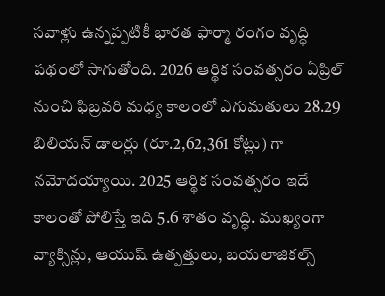సవాళ్లు ఉన్నప్పటికీ భారత ఫార్మా రంగం వృద్ధి పథంలో సాగుతోంది. 2026 ఆర్థిక సంవత్సరం ఏప్రిల్ నుంచి ఫిబ్రవరి మధ్య కాలంలో ఎగుమతులు 28.29 బిలియన్ డాలర్లు (రూ.2,62,361 కోట్లు) గా నమోదయ్యాయి. 2025 ఆర్థిక సంవత్సరం ఇదే కాలంతో పోలిస్తే ఇది 5.6 శాతం వృద్ధి. ముఖ్యంగా వ్యాక్సిన్లు, ఆయుష్ ఉత్పత్తులు, బయలాజికల్స్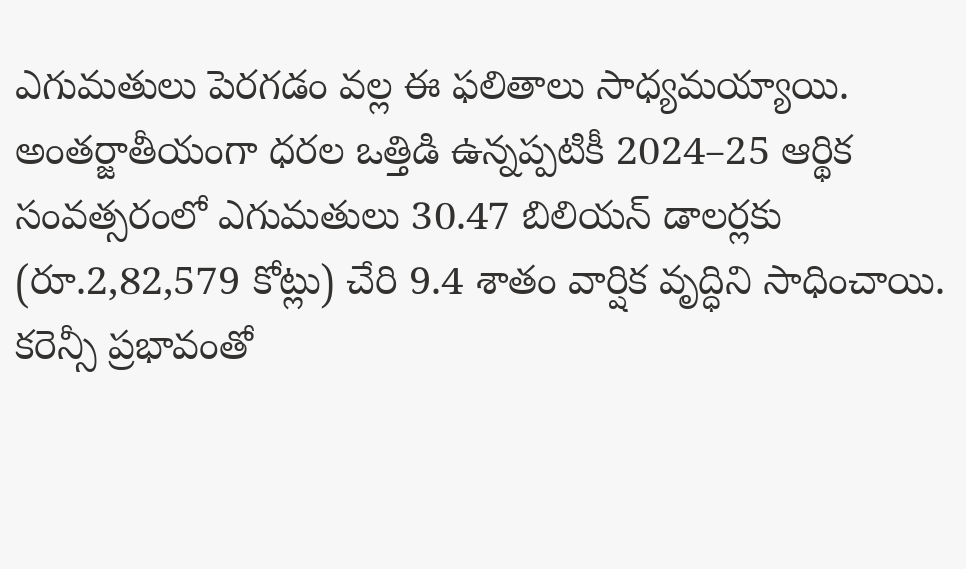ఎగుమతులు పెరగడం వల్ల ఈ ఫలితాలు సాధ్యమయ్యాయి. అంతర్జాతీయంగా ధరల ఒత్తిడి ఉన్నప్పటికీ 2024–25 ఆర్థిక సంవత్సరంలో ఎగుమతులు 30.47 బిలియన్ డాలర్లకు (రూ.2,82,579 కోట్లు) చేరి 9.4 శాతం వార్షిక వృద్ధిని సాధించాయి.
కరెన్సీ ప్రభావంతో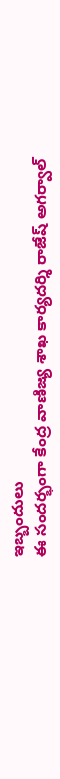ఇబ్బందులు
ఈ సందర్భంగా కేంద్ర వాణిజ్య శాఖ కార్యదర్శి రాజేష్ అగర్వాల్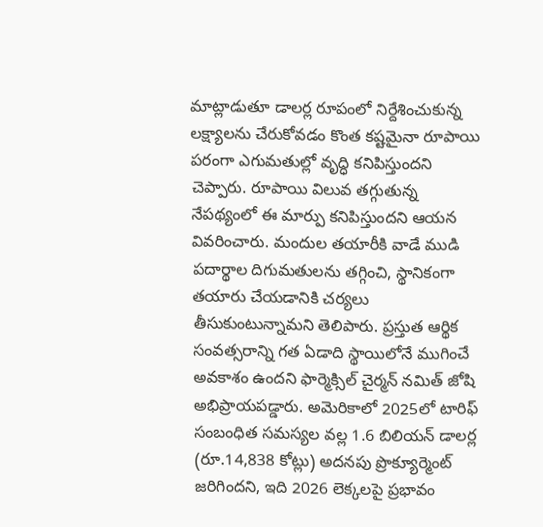మాట్లాడుతూ డాలర్ల రూపంలో నిర్దేశించుకున్న లక్ష్యాలను చేరుకోవడం కొంత కష్టమైనా రూపాయి పరంగా ఎగుమతుల్లో వృద్ధి కనిపిస్తుందని చెప్పారు. రూపాయి విలువ తగ్గుతున్న నేపథ్యంలో ఈ మార్పు కనిపిస్తుందని ఆయన వివరించారు. మందుల తయారీకి వాడే ముడి పదార్థాల దిగుమతులను తగ్గించి, స్థానికంగా తయారు చేయడానికి చర్యలు తీసుకుంటున్నామని తెలిపారు. ప్రస్తుత ఆర్థిక సంవత్సరాన్ని గత ఏడాది స్థాయిలోనే ముగించే అవకాశం ఉందని ఫార్మెక్సిల్ చైర్మన్ నమిత్ జోషి అభిప్రాయపడ్డారు. అమెరికాలో 2025లో టారిఫ్ సంబంధిత సమస్యల వల్ల 1.6 బిలియన్ డాలర్ల (రూ.14,838 కోట్లు) అదనపు ప్రొక్యూర్మెంట్ జరిగిందని, ఇది 2026 లెక్కలపై ప్రభావం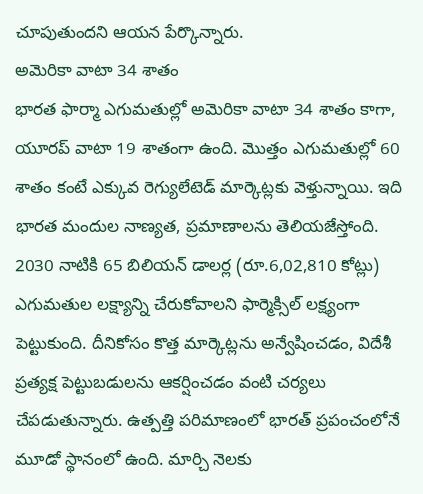చూపుతుందని ఆయన పేర్కొన్నారు.
అమెరికా వాటా 34 శాతం
భారత ఫార్మా ఎగుమతుల్లో అమెరికా వాటా 34 శాతం కాగా, యూరప్ వాటా 19 శాతంగా ఉంది. మొత్తం ఎగుమతుల్లో 60 శాతం కంటే ఎక్కువ రెగ్యులేటెడ్ మార్కెట్లకు వెళ్తున్నాయి. ఇది భారత మందుల నాణ్యత, ప్రమాణాలను తెలియజేస్తోంది. 2030 నాటికి 65 బిలియన్ డాలర్ల (రూ.6,02,810 కోట్లు) ఎగుమతుల లక్ష్యాన్ని చేరుకోవాలని ఫార్మెక్సిల్ లక్ష్యంగా పెట్టుకుంది. దీనికోసం కొత్త మార్కెట్లను అన్వేషించడం, విదేశీ ప్రత్యక్ష పెట్టుబడులను ఆకర్షించడం వంటి చర్యలు చేపడుతున్నారు. ఉత్పత్తి పరిమాణంలో భారత్ ప్రపంచంలోనే మూడో స్థానంలో ఉంది. మార్చి నెలకు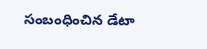సంబంధించిన డేటా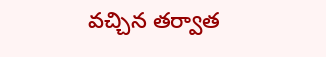వచ్చిన తర్వాత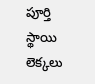పూర్తి స్థాయి లెక్కలు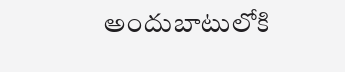అందుబాటులోకి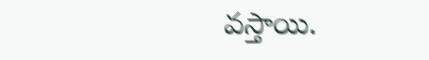వస్తాయి.